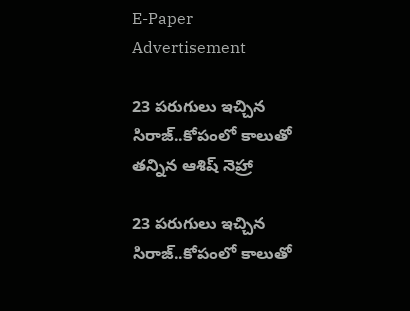E-Paper
Advertisement

23 ప‌రుగులు ఇచ్చిన సిరాజ్..కోపంలో కాలుతో త‌న్నిన‌ ఆశిష్ నెహ్రా

23 ప‌రుగులు ఇచ్చిన సిరాజ్..కోపంలో కాలుతో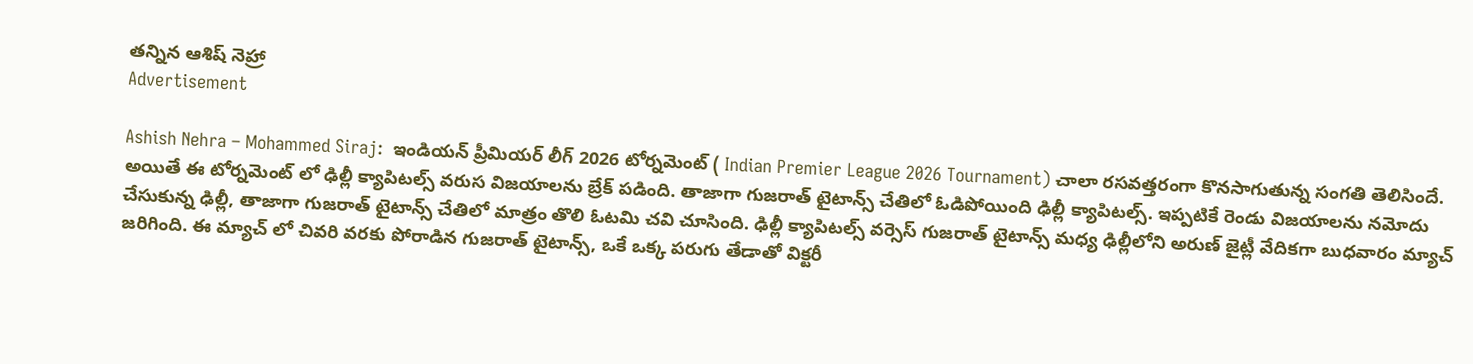త‌న్నిన‌ ఆశిష్ నెహ్రా
Advertisement

Ashish Nehra – Mohammed Siraj:  ఇండియన్ ప్రీమియర్ లీగ్ 2026 టోర్నమెంట్ ( Indian Premier League 2026 Tournament) చాలా రసవత్తరంగా కొనసాగుతున్న సంగతి తెలిసిందే. అయితే ఈ టోర్నమెంట్ లో ఢిల్లీ క్యాపిటల్స్ వ‌రుస విజయాలను బ్రేక్ ప‌డింది. తాజాగా గుజ‌రాత్ టైటాన్స్ చేతిలో ఓడిపోయింది ఢిల్లీ క్యాపిటల్స్‌. ఇప్పటికే రెండు విజయాలను నమోదు చేసుకున్న ఢిల్లీ, తాజాగా గుజరాత్ టైటాన్స్ చేతిలో మాత్రం తొలి ఓట‌మి చ‌వి చూసింది. ఢిల్లీ క్యాపిటల్స్ వర్సెస్ గుజరాత్ టైటాన్స్ మధ్య ఢిల్లీలోని అరుణ్ జైట్లీ వేదికగా బుధవారం మ్యాచ్ జరిగింది. ఈ మ్యాచ్ లో చివరి వరకు పోరాడిన గుజ‌రాత్ టైటాన్స్‌, ఒకే ఒక్క ప‌రుగు తేడాతో విక్టరీ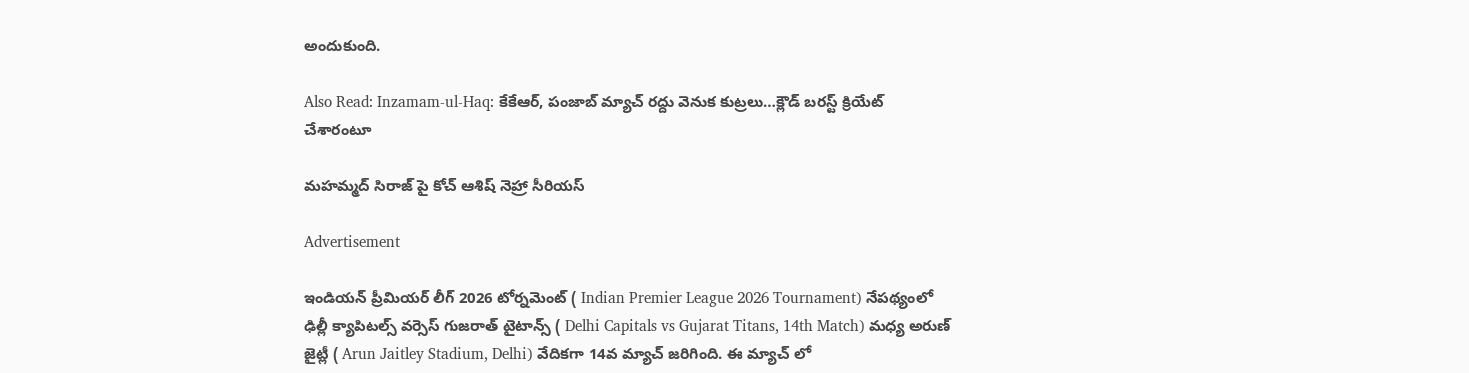అందుకుంది.

Also Read: Inzamam-ul-Haq: కేకేఆర్‌, పంజాబ్ మ్యాచ్ ర‌ద్దు వెనుక కుట్ర‌లు…క్లౌడ్ బరస్ట్ క్రియేట్ చేశారంటూ

మహమ్మద్ సిరాజ్ పై కోచ్ ఆశిష్ నెహ్రా సీరియస్

Advertisement

ఇండియన్ ప్రీమియర్ లీగ్ 2026 టోర్నమెంట్ ( Indian Premier League 2026 Tournament) నేపథ్యంలో ఢిల్లీ క్యాపిటల్స్ వర్సెస్ గుజరాత్ టైటాన్స్ ( Delhi Capitals vs Gujarat Titans, 14th Match) మధ్య అరుణ్ జైట్లీ ( Arun Jaitley Stadium, Delhi) వేదికగా 14వ మ్యాచ్ జరిగింది. ఈ మ్యాచ్ లో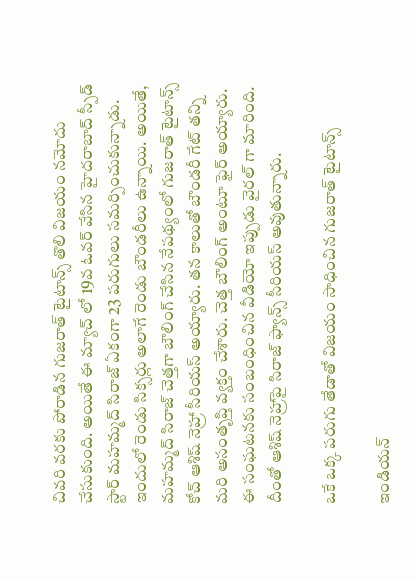చివ‌రి వ‌ర‌కు పోరాడిన గుజ‌రాత్ టైటాన్స్ తొలి విజ‌యం న‌మోదు చేసుకుంది. అయితే ఈ మ్యాచ్ లో 19వ ఓవర్ వేసిన హైదరాబాద్ స్పీడ్ స్టార్ మహమ్మద్ సిరాజ్ ఏకంగా 23 పరుగులు సమర్పించుకున్నాడు. ఇందులో రెండు సిక్సర్లు అలాగే రెండు బౌండరీలు ఉన్నాయి. అయితే, మహమ్మద్ సిరాజ్ చెత్తగా బౌలింగ్ చేసిన నేపథ్యంలో గుజరాత్ టైటాన్స్ కోచ్ ఆశిష్ నెహ్రా సీరియస్ అయ్యారు. తన కాలుతో బౌండరీ గేట్ తన్ని మరి అసంతృప్తి వ్యక్తం చేశారు. చెత్త బౌలింగ్ అంటూ ఫైర్ అయ్యారు. ఈ సంఘటనకు సంబంధించిన వీడియో ఇప్పుడు వైరల్ గా మారింది. దీంతో ఆశిష్ నెహ్రాపై సిరాజ్ ఫ్యాన్స్ సీరియ‌స్ అవుతున్నారు.

ఒకే ఒక్క పరుగు తేడాతో విజయం సాధించిన గుజరాత్ టైటాన్స్

ఇండియన్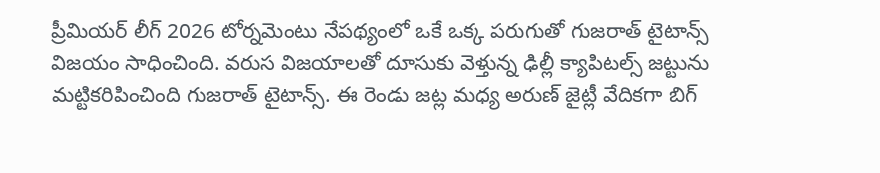ప్రీమియర్ లీగ్ 2026 టోర్నమెంటు నేపథ్యంలో ఒకే ఒక్క పరుగుతో గుజరాత్ టైటాన్స్ విజయం సాధించింది. వరుస విజయాలతో దూసుకు వెళ్తున్న ఢిల్లీ క్యాపిటల్స్ జట్టును మట్టికరిపించింది గుజరాత్ టైటాన్స్. ఈ రెండు జట్ల మధ్య అరుణ్ జైట్లీ వేదికగా బిగ్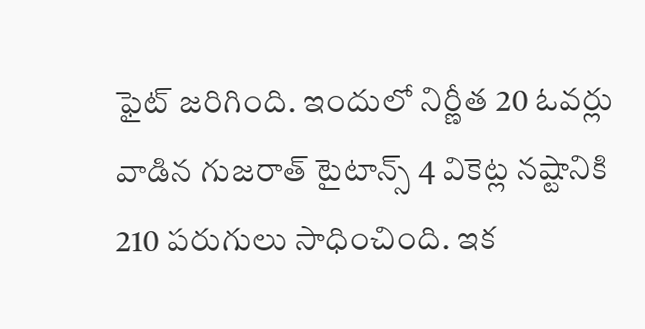ఫైట్ జరిగింది. ఇందులో నిర్ణీత 20 ఓవర్లు వాడిన గుజరాత్ టైటాన్స్ 4 వికెట్ల నష్టానికి 210 పరుగులు సాధించింది. ఇక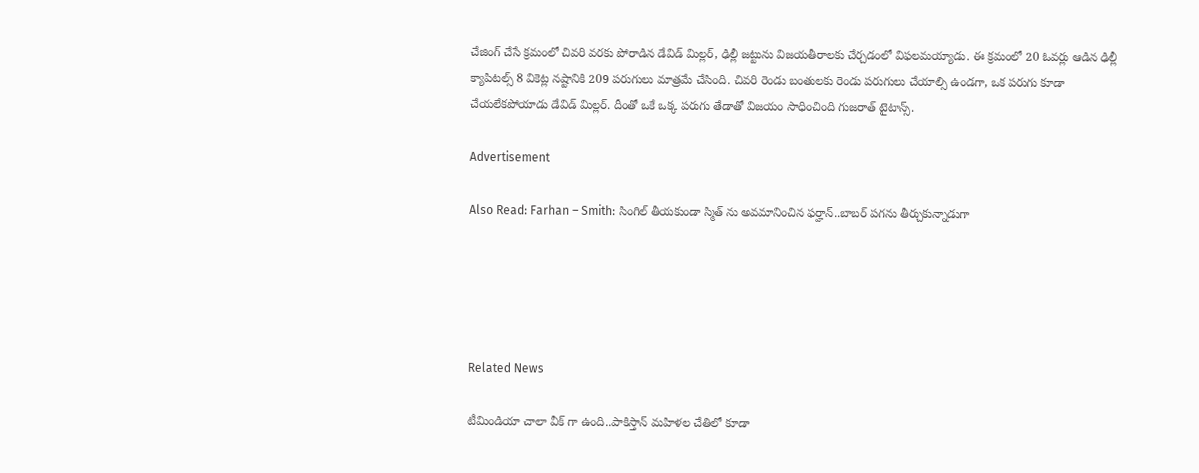చేజింగ్ చేసే క్రమంలో చివరి వరకు పోరాడిన డేవిడ్ మిల్లర్, ఢిల్లీ జట్టును విజయతీరాలకు చేర్చడంలో విఫలమయ్యాడు. ఈ క్రమంలో 20 ఓవర్లు ఆడిన ఢిల్లీ క్యాపిటల్స్ 8 వికెట్ల నష్టానికి 209 పరుగులు మాత్రమే చేసింది. చివరి రెండు బంతులకు రెండు పరుగులు చేయాల్సి ఉండగా, ఒక పరుగు కూడా చేయలేకపోయాడు డేవిడ్ మిల్లర్. దీంతో ఒకే ఒక్క పరుగు తేడాతో విజయం సాధించింది గుజరాత్ టైటాన్స్.

Advertisement

Also Read: Farhan – Smith: సింగిల్ తీయ‌కుండా స్మిత్ ను అవ‌మానించిన ఫ‌ర్హాన్..బాబ‌ర్ ప‌గ‌ను తీర్చుకున్నాడుగా





Related News

టీమిండియా చాలా వీక్ గా ఉంది..పాకిస్తాన్ మ‌హిళ‌ల చేతిలో కూడా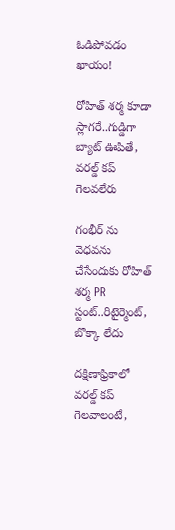ఓడిపోవ‌డం ఖాయం!

రోహిత్ శ‌ర్మ‌ కూడా స్లాగ‌రే..గుడ్డిగా బ్యాట్ ఊపితే, వ‌ర‌ల్డ్ క‌ప్ గెల‌వ‌లేరు

గంభీర్ ను వెధ‌వ‌ను చేసేందుకు రోహిత్ శ‌ర్మ PR స్టంట్..రిటైర్మెంట్, బొక్కా లేదు

దక్షిణాఫ్రికాలో వ‌ర‌ల్డ్ క‌ప్ గెల‌వాలంటే,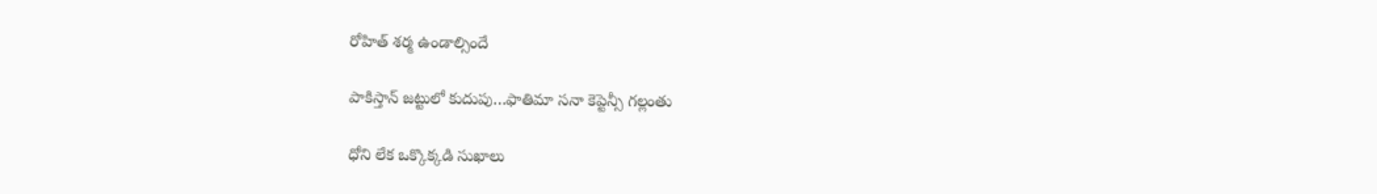రోహిత్ శ‌ర్మ ఉండాల్సిందే

పాకిస్తాన్ జ‌ట్టులో కుదుపు…ఫాతిమా స‌నా కెప్టెన్సీ గ‌ల్లంతు

ధోని లేక ఒక్కొక్క‌డి సుఖాలు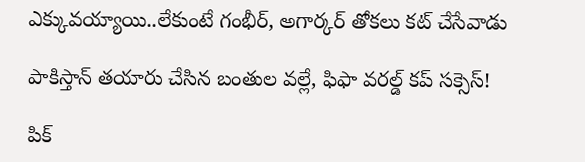ఎక్కువ‌య్యాయి..లేకుంటే గంభీర్‌, అగార్క‌ర్ తోక‌లు క‌ట్ చేసేవాడు

పాకిస్తాన్ త‌యారు చేసిన బంతుల వ‌ల్లే, ఫిఫా వరల్డ్ కప్ స‌క్సెస్!

పిక్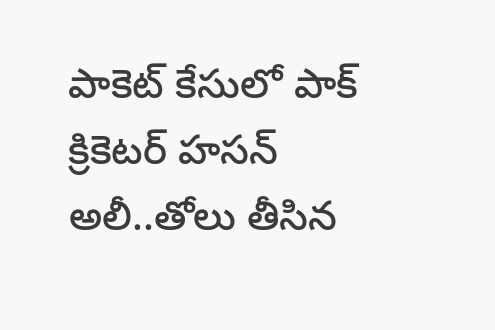పాకెట్ కేసులో పాక్ క్రికెట‌ర్ హసన్ అలీ..తోలు తీసిన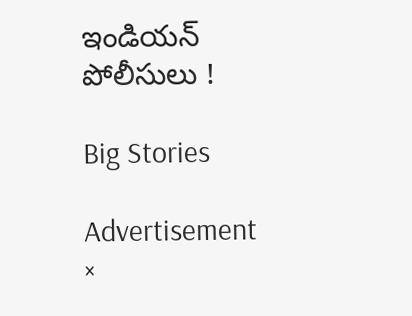ఇండియ‌న్‌ పోలీసులు !

Big Stories

Advertisement
×